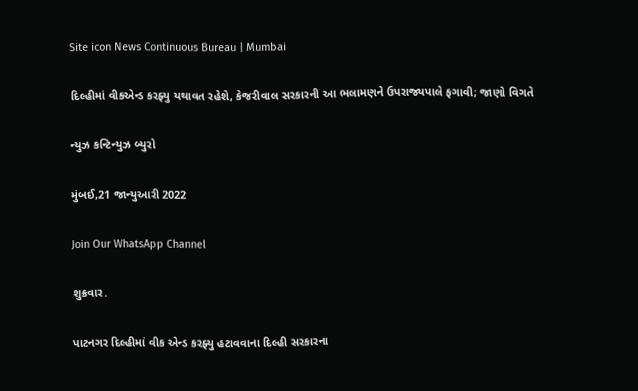Site icon News Continuous Bureau | Mumbai

દિલ્હીમાં વીકએન્ડ કરફ્યુ યથાવત રહેશે, કેજરીવાલ સરકારની આ ભલામણને ઉપરાજ્યપાલે ફગાવી; જાણો વિગતે

ન્યુઝ કન્ટિન્યુઝ બ્યુરો

મુંબઈ,21 જાન્યુઆરી 2022

Join Our WhatsApp Channel

શુક્રવાર.

પાટનગર દિલ્હીમાં વીક એન્ડ કરફ્યુ હટાવવાના દિલ્હી સરકારના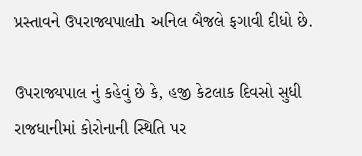પ્રસ્તાવને ઉપરાજ્યપાલh અનિલ બૈજલે ફગાવી દીધો છે.

ઉપરાજ્યપાલ નું કહેવું છે કે, હજી કેટલાક દિવસો સુધી રાજધાનીમાં કોરોનાની સ્થિતિ પર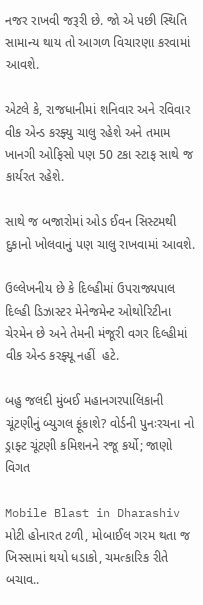નજર રાખવી જરૂરી છે. જો એ પછી સ્થિતિ સામાન્ય થાય તો આગળ વિચારણા કરવામાં આવશે.

એટલે કે, રાજધાનીમાં શનિવાર અને રવિવાર વીક એન્ડ કરફ્યુ ચાલુ રહેશે અને તમામ ખાનગી ઓફિસો પણ 50 ટકા સ્ટાફ સાથે જ કાર્યરત રહેશે.

સાથે જ બજારોમાં ઓડ ઈવન સિસ્ટમથી દુકાનો ખોલવાનું પણ ચાલુ રાખવામાં આવશે.

ઉલ્લેખનીય છે કે દિલ્હીમાં ઉપરાજ્યપાલ દિલ્હી ડિઝાસ્ટર મેનેજમેન્ટ ઓથોરિટીના ચેરમેન છે અને તેમની મંજૂરી વગર દિલ્હીમાં વીક એન્ડ કરફ્યૂ નહીં  હટે.

બહુ જલદી મુંબઈ મહાનગરપાલિકાની ચૂંટણીનું બ્યુગલ ફૂંકાશે? વોર્ડની પુનઃરચના નો ડ્રાફ્ટ ચૂંટણી કમિશનને રજૂ કર્યો; જાણો વિગત

Mobile Blast in Dharashiv મોટી હોનારત ટળી, મોબાઈલ ગરમ થતા જ ખિસ્સામાં થયો ધડાકો, ચમત્કારિક રીતે બચાવ..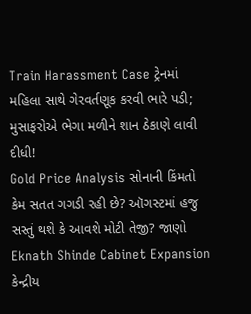Train Harassment Case ટ્રેનમાં મહિલા સાથે ગેરવર્તણૂક કરવી ભારે પડી; મુસાફરોએ ભેગા મળીને શાન ઠેકાણે લાવી દીધી!
Gold Price Analysis સોનાની કિંમતો કેમ સતત ગગડી રહી છે? ઑગસ્ટમાં હજુ સસ્તું થશે કે આવશે મોટી તેજી? જાણો
Eknath Shinde Cabinet Expansion કેન્દ્રીય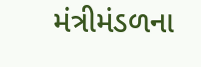મંત્રીમંડળના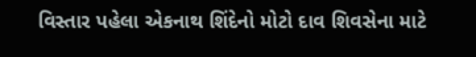વિસ્તાર પહેલા એકનાથ શિંદેનો મોટો દાવ શિવસેના માટે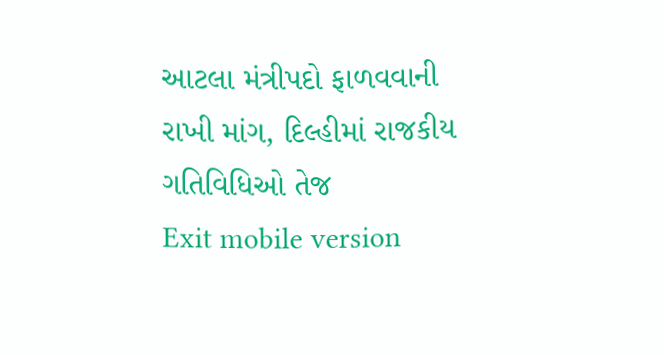આટલા મંત્રીપદો ફાળવવાની રાખી માંગ, દિલ્હીમાં રાજકીય ગતિવિધિઓ તેજ
Exit mobile version